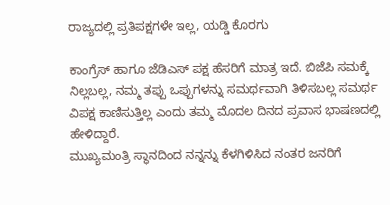ರಾಜ್ಯದಲ್ಲಿ ಪ್ರತಿಪಕ್ಷಗಳೇ ಇಲ್ಲ, ಯಡ್ಡಿ ಕೊರಗು

ಕಾಂಗ್ರೆಸ್ ಹಾಗೂ ಜೆಡಿಎಸ್ ಪಕ್ಷ ಹೆಸರಿಗೆ ಮಾತ್ರ ಇದೆ. ಬಿಜೆಪಿ ಸಮಕ್ಕೆ ನಿಲ್ಲಬಲ್ಲ, ನಮ್ಮ ತಪ್ಪು ಒಪ್ಪುಗಳನ್ನು ಸಮರ್ಥವಾಗಿ ತಿಳಿಸಬಲ್ಲ ಸಮರ್ಥ ವಿಪಕ್ಷ ಕಾಣಿಸುತ್ತಿಲ್ಲ ಎಂದು ತಮ್ಮ ಮೊದಲ ದಿನದ ಪ್ರವಾಸ ಭಾಷಣದಲ್ಲಿ ಹೇಳಿದ್ದಾರೆ.
ಮುಖ್ಯಮಂತ್ರಿ ಸ್ಥಾನದಿಂದ ನನ್ನನ್ನು ಕೆಳಗಿಳಿಸಿದ ನಂತರ ಜನರಿಗೆ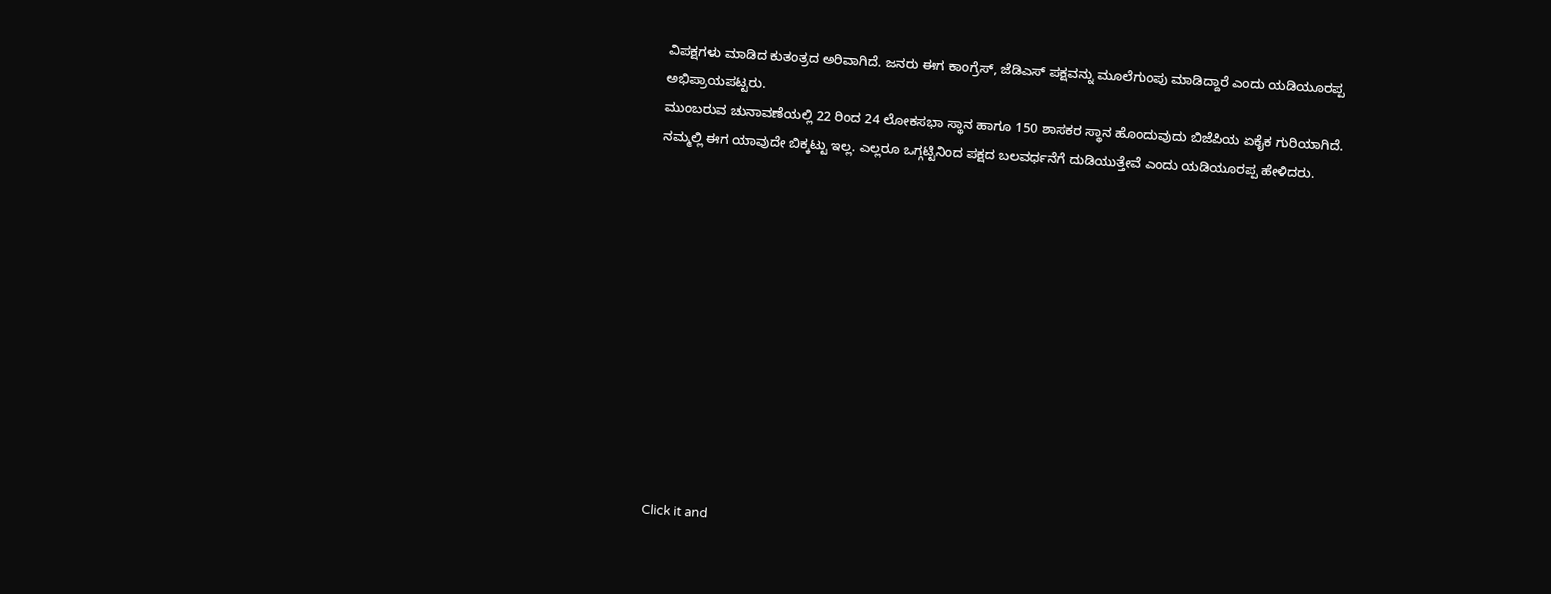ವಿಪಕ್ಷಗಳು ಮಾಡಿದ ಕುತಂತ್ರದ ಅರಿವಾಗಿದೆ. ಜನರು ಈಗ ಕಾಂಗ್ರೆಸ್, ಜೆಡಿಎಸ್ ಪಕ್ಷವನ್ನು ಮೂಲೆಗುಂಪು ಮಾಡಿದ್ದಾರೆ ಎಂದು ಯಡಿಯೂರಪ್ಪ ಅಭಿಪ್ರಾಯಪಟ್ಟರು.
ಮುಂಬರುವ ಚುನಾವಣೆಯಲ್ಲಿ 22 ರಿಂದ 24 ಲೋಕಸಭಾ ಸ್ಥಾನ ಹಾಗೂ 150 ಶಾಸಕರ ಸ್ಥಾನ ಹೊಂದುವುದು ಬಿಜೆಪಿಯ ಏಕೈಕ ಗುರಿಯಾಗಿದೆ. ನಮ್ಮಲ್ಲಿ ಈಗ ಯಾವುದೇ ಬಿಕ್ಕಟ್ಟು ಇಲ್ಲ. ಎಲ್ಲರೂ ಒಗ್ಗಟ್ಟಿನಿಂದ ಪಕ್ಷದ ಬಲವರ್ಧನೆಗೆ ದುಡಿಯುತ್ತೇವೆ ಎಂದು ಯಡಿಯೂರಪ್ಪ ಹೇಳಿದರು.












Click it and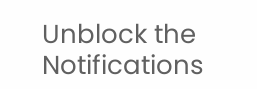Unblock the Notifications